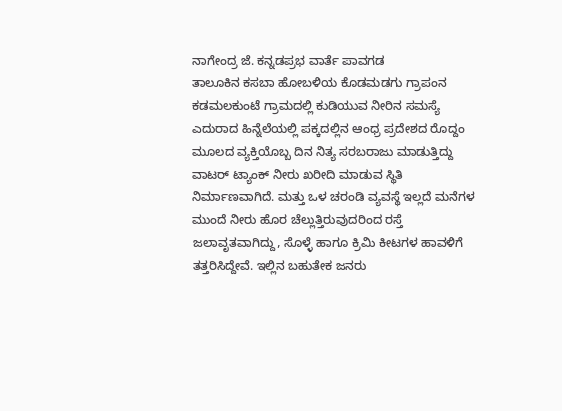ನಾಗೇಂದ್ರ ಜೆ. ಕನ್ನಡಪ್ರಭ ವಾರ್ತೆ ಪಾವಗಡ
ತಾಲೂಕಿನ ಕಸಬಾ ಹೋಬಳಿಯ ಕೊಡಮಡಗು ಗ್ರಾಪಂನ ಕಡಮಲಕುಂಟೆ ಗ್ರಾಮದಲ್ಲಿ ಕುಡಿಯುವ ನೀರಿನ ಸಮಸ್ಯೆ ಎದುರಾದ ಹಿನ್ನೆಲೆಯಲ್ಲಿ ಪಕ್ಕದಲ್ಲಿನ ಆಂಧ್ರ ಪ್ರದೇಶದ ರೊದ್ದಂ ಮೂಲದ ವ್ಯಕ್ತಿಯೊಬ್ಬ ದಿನ ನಿತ್ಯ ಸರಬರಾಜು ಮಾಡುತ್ತಿದ್ದು ವಾಟರ್ ಟ್ಯಾಂಕ್ ನೀರು ಖರೀದಿ ಮಾಡುವ ಸ್ಥಿತಿ ನಿರ್ಮಾಣವಾಗಿದೆ. ಮತ್ತು ಒಳ ಚರಂಡಿ ವ್ಯವಸ್ಥೆ ಇಲ್ಲದೆ ಮನೆಗಳ ಮುಂದೆ ನೀರು ಹೊರ ಚೆಲ್ಲುತ್ತಿರುವುದರಿಂದ ರಸ್ತೆ ಜಲಾವೃತವಾಗಿದ್ದು, ಸೊಳ್ಳೆ ಹಾಗೂ ಕ್ರಿಮಿ ಕೀಟಗಳ ಹಾವಳಿಗೆ ತತ್ತರಿಸಿದ್ದೇವೆ. ಇಲ್ಲಿನ ಬಹುತೇಕ ಜನರು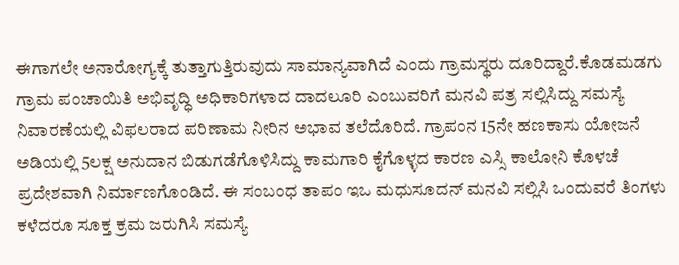ಈಗಾಗಲೇ ಅನಾರೋಗ್ಯಕ್ಕೆ ತುತ್ತಾಗುತ್ತಿರುವುದು ಸಾಮಾನ್ಯವಾಗಿದೆ ಎಂದು ಗ್ರಾಮಸ್ಥರು ದೂರಿದ್ದಾರೆ.ಕೊಡಮಡಗು ಗ್ರಾಮ ಪಂಚಾಯಿತಿ ಅಭಿವೃದ್ಧಿ ಅಧಿಕಾರಿಗಳಾದ ದಾದಲೂರಿ ಎಂಬುವರಿಗೆ ಮನವಿ ಪತ್ರ ಸಲ್ಲಿಸಿದ್ದು ಸಮಸ್ಯೆ ನಿವಾರಣೆಯಲ್ಲಿ ವಿಫಲರಾದ ಪರಿಣಾಮ ನೀರಿನ ಅಭಾವ ತಲೆದೊರಿದೆ. ಗ್ರಾಪಂನ 15ನೇ ಹಣಕಾಸು ಯೋಜನೆ ಅಡಿಯಲ್ಲಿ 5ಲಕ್ಷ ಅನುದಾನ ಬಿಡುಗಡೆಗೊಳಿಸಿದ್ದು ಕಾಮಗಾರಿ ಕೈಗೊಳ್ಳದ ಕಾರಣ ಎಸ್ಸಿ ಕಾಲೋನಿ ಕೊಳಚೆ ಪ್ರದೇಶವಾಗಿ ನಿರ್ಮಾಣಗೊಂಡಿದೆ. ಈ ಸಂಬಂಧ ತಾಪಂ ಇಒ ಮಧುಸೂದನ್ ಮನವಿ ಸಲ್ಲಿಸಿ ಒಂದುವರೆ ತಿಂಗಳು ಕಳೆದರೂ ಸೂಕ್ತ ಕ್ರಮ ಜರುಗಿಸಿ ಸಮಸ್ಯೆ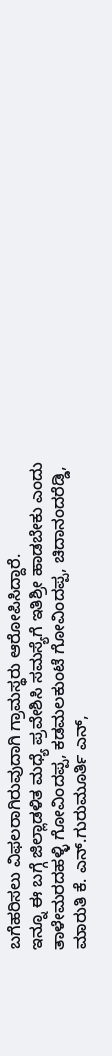ಬಗೆಹರಿಸಲು ವಿಫಲರಾಗಿರುವುದಾಗಿ ಗ್ರಾಮಸ್ಥರು ಆರೋಪಿಸಿದ್ದಾರೆ.
ಇನ್ನೂ ಈ ಬಗ್ಗೆ ಜಿಲ್ಲಾಡಳಿತ ಮಧ್ಯೆ ಪ್ರವೇಶಿಸಿ ಸಮಸ್ಯೆಗೆ ಇತಿಶ್ರೀ ಹಾಡಬೇಕು ಎಂದು ತಾಳೇಮರದಹಳ್ಳಿ ಗೋವಿಂದಪ್ಪ, ಕಡಮಲಕುಂಟೆ ಗೋವಿಂದಪ್ಪ, ಚಿದಾನಂದರೆಡ್ಡಿ, ಮಾರುತಿ ಕೆ. ಎನ್.ಗುರುಮೂರ್ತಿ ಎನ್,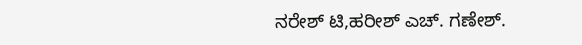ನರೇಶ್ ಟಿ,ಹರೀಶ್ ಎಚ್. ಗಣೇಶ್.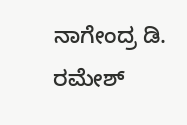ನಾಗೇಂದ್ರ ಡಿ. ರಮೇಶ್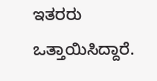ಇತರರು ಒತ್ತಾಯಿಸಿದ್ದಾರೆ.